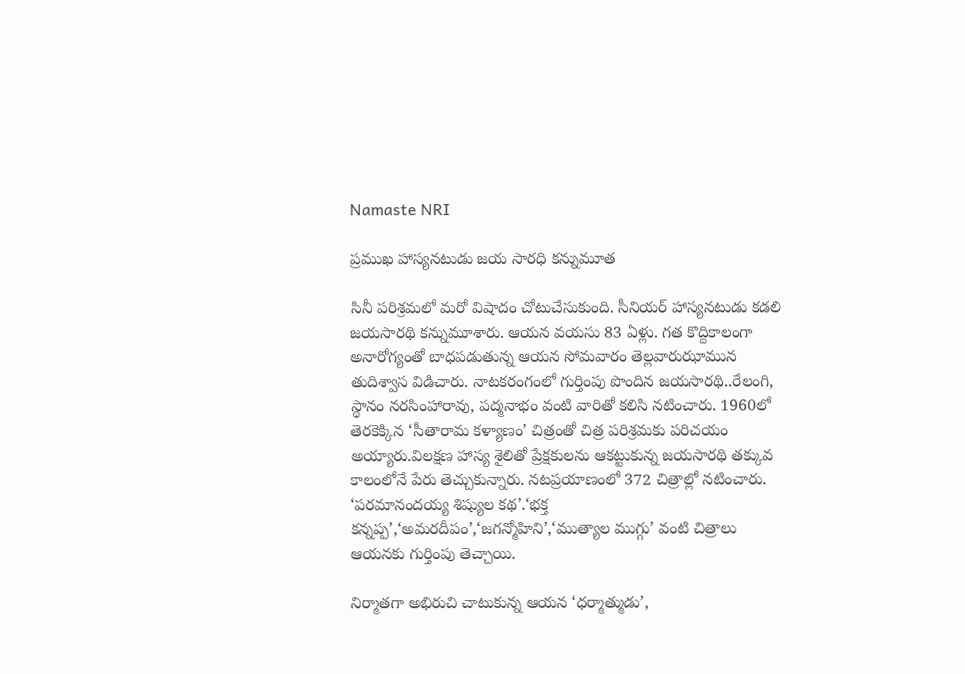Namaste NRI

ప్రముఖ హాస్యనటుడు జయ సారధి కన్నుమూత

సినీ పరిశ్రమలో మరో విషాదం చోటుచేసుకుంది. సీనియర్‌ హాస్యనటుడు కడలి జయసారథి కన్నుమూశారు. ఆయన వయసు 83 ఏళ్లు. గత కొద్దికాలంగా అనారోగ్యంతో బాధపడుతున్న ఆయన సోమవారం తెల్లవారుఝామున తుదిశ్వాస విడిచారు. నాటకరంగంలో గుర్తింపు పొందిన జయసారథి..రేలంగి, స్థానం నరసింహారావు, పద్మనాభం వంటి వారితో కలిసి నటించారు. 1960లో తెరకెక్కిన ‘సీతారామ కళ్యాణం’ చిత్రంతో చిత్ర పరిశ్రమకు పరిచయం అయ్యారు.విలక్షణ హాస్య శైలితో ప్రేక్షకులను ఆకట్టుకున్న జయసారథి తక్కువ కాలంలోనే పేరు తెచ్చుకున్నారు. నటప్రయాణంలో 372 చిత్రాల్లో నటించారు. ‘పరమానందయ్య శిష్యుల కథ’.‘భక్త కన్నప్ప’,‘అమరదీపం’,‘జగన్మోహిని’,‘ముత్యాల ముగ్గు’ వంటి చిత్రాలు ఆయనకు గుర్తింపు తెచ్చాయి.

నిర్మాతగా అభిరుచి చాటుకున్న ఆయన ‘ధర్మాత్ముడు’,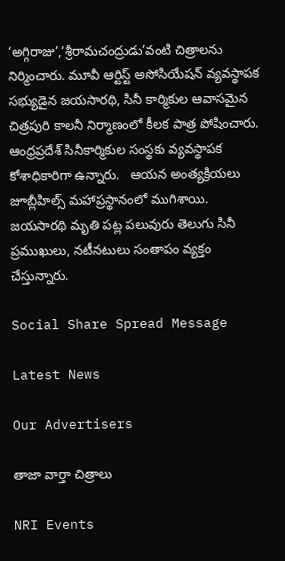‘అగ్గిరాజు’,‘శ్రీరామచంద్రుడు’వంటి చిత్రాలను నిర్మించారు. మూవీ ఆర్టిస్ట్‌ అసోసియేషన్‌ వ్యవస్థాపక సభ్యుడైన జయసారథి, సినీ కార్మికుల ఆవాసమైన చిత్రపురి కాలనీ నిర్మాణంలో కీలక పాత్ర పోషించారు. ఆంధ్రప్రదేశ్ సినీకార్మికుల సంస్థకు వ్యవస్థాపక కోశాధికారిగా ఉన్నారు.   ఆయన అంత్యక్రియలు జూబ్లీహిల్స్‌ మహాప్రస్థానంలో ముగిశాయి. జయసారథి మృతి పట్ల పలువురు తెలుగు సినీ ప్రముఖులు, నటీనటులు సంతాపం వ్యక్తం చేస్తున్నారు.

Social Share Spread Message

Latest News

Our Advertisers

తాజా వార్తా చిత్రాలు

NRI Events